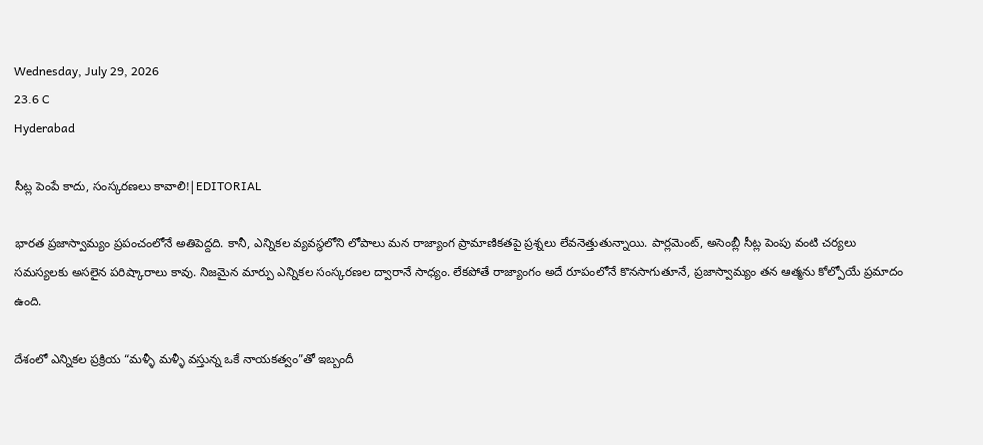Wednesday, July 29, 2026
23.6 C
Hyderabad

సీట్ల పెంపే కాదు, సంస్కరణలు కావాలి!|EDITORIAL

భారత ప్రజాస్వామ్యం ప్రపంచంలోనే అతిపెద్దది. కానీ, ఎన్నికల వ్యవస్థలోని లోపాలు మన రాజ్యాంగ ప్రామాణికతపై ప్రశ్నలు లేవనెత్తుతున్నాయి. పార్లమెంట్, అసెంబ్లీ సీట్ల పెంపు వంటి చర్యలు సమస్యలకు అసలైన పరిష్కారాలు కావు. నిజమైన మార్పు ఎన్నికల సంస్కరణల ద్వారానే సాధ్యం. లేకపోతే రాజ్యాంగం అదే రూపంలోనే కొనసాగుతూనే, ప్రజాస్వామ్యం తన ఆత్మను కోల్పోయే ప్రమాదం ఉంది.

దేశంలో ఎన్నికల ప్రక్రియ “మళ్ళీ మళ్ళీ వస్తున్న ఒకే నాయకత్వం”తో ఇబ్బందీ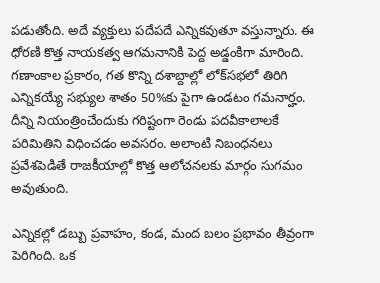పడుతోంది. అదే వ్యక్తులు పదేపదే ఎన్నికవుతూ వస్తున్నారు. ఈ ధోరణి కొత్త నాయకత్వ ఆగమనానికి పెద్ద అడ్డంకిగా మారింది. గణాంకాల ప్రకారం, గత కొన్ని దశాబ్దాల్లో లోక్‌సభలో తిరిగి ఎన్నికయ్యే సభ్యుల శాతం 50%కు పైగా ఉండటం గమనార్హం. దీన్ని నియంత్రించేందుకు గరిష్టంగా రెండు పదవీకాలాలకే పరిమితిని విధించడం అవసరం. అలాంటి నిబంధనలు ప్రవేశపెడితే రాజకీయాల్లో కొత్త ఆలోచనలకు మార్గం సుగమం అవుతుంది.

ఎన్నికల్లో డబ్బు ప్రవాహం, కండ, మంద బలం ప్రభావం తీవ్రంగా పెరిగింది. ఒక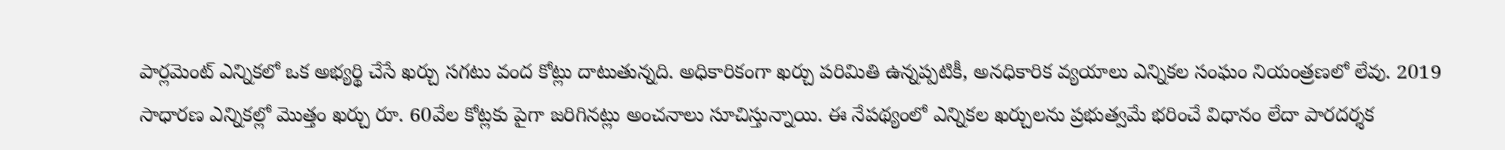పార్లమెంట్ ఎన్నికలో ఒక అభ్యర్థి చేసే ఖర్చు సగటు వంద కోట్లు దాటుతున్నది. అధికారికంగా ఖర్చు పరిమితి ఉన్నప్పటికీ, అనధికారిక వ్యయాలు ఎన్నికల సంఘం నియంత్రణలో లేవు. 2019 సాధారణ ఎన్నికల్లో మొత్తం ఖర్చు రూ. 60వేల కోట్లకు పైగా జరిగినట్లు అంచనాలు సూచిస్తున్నాయి. ఈ నేపథ్యంలో ఎన్నికల ఖర్చులను ప్రభుత్వమే భరించే విధానం లేదా పారదర్శక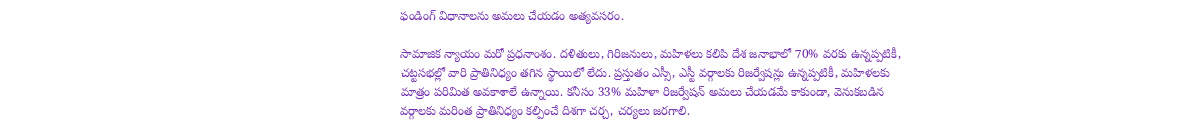ఫండింగ్ విధానాలను అమలు చేయడం అత్యవసరం.

సామాజిక న్యాయం మరో ప్రధనాంశం. దళితులు, గిరిజనులు, మహిళలు కలిపి దేశ జనాభాలో 70% వరకు ఉన్నప్పటికీ, చట్టసభల్లో వారి ప్రాతినిధ్యం తగిన స్థాయిలో లేదు. ప్రస్తుతం ఎస్సీ, ఎస్టీ వర్గాలకు రిజర్వేషన్లు ఉన్నప్పటికీ, మహిళలకు మాత్రం పరిమిత అవకాశాలే ఉన్నాయి. కనీసం 33% మహిళా రిజర్వేషన్ అమలు చేయడమే కాకుండా, వెనుకబడిన వర్గాలకు మరింత ప్రాతినిధ్యం కల్పించే దిశగా చర్చ, చర్యలు జరగాలి.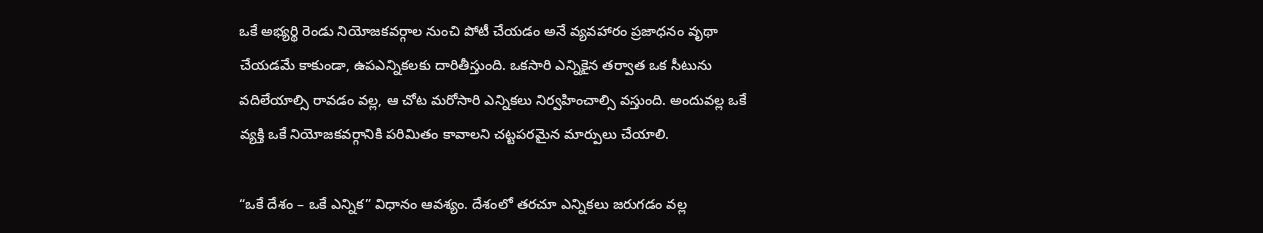ఒకే అభ్యర్థి రెండు నియోజకవర్గాల నుంచి పోటీ చేయడం అనే వ్యవహారం ప్రజాధనం వృథా చేయడమే కాకుండా, ఉపఎన్నికలకు దారితీస్తుంది. ఒకసారి ఎన్నికైన తర్వాత ఒక సీటును వదిలేయాల్సి రావడం వల్ల, ఆ చోట మరోసారి ఎన్నికలు నిర్వహించాల్సి వస్తుంది. అందువల్ల ఒకే వ్యక్తి ఒకే నియోజకవర్గానికి పరిమితం కావాలని చట్టపరమైన మార్పులు చేయాలి.

“ఒకే దేశం – ఒకే ఎన్నిక” విధానం ఆవశ్యం. దేశంలో తరచూ ఎన్నికలు జరుగడం వల్ల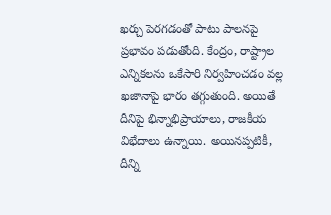ఖర్చు పెరగడంతో పాటు పాలనపై ప్రభావం పడుతోంది. కేంద్రం, రాష్ట్రాల ఎన్నికలను ఒకేసారి నిర్వహించడం వల్ల ఖజానాపై భారం తగ్గుతుంది. అయితే దీనిపై భిన్నాభిప్రాయాలు, రాజకీయ విభేదాలు ఉన్నాయి. అయినప్పటికీ, దీన్ని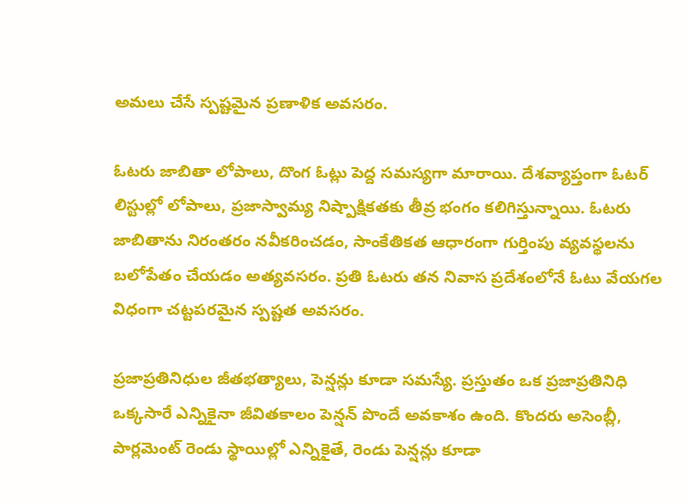అమలు చేసే స్పష్టమైన ప్రణాళిక అవసరం.

ఓటరు జాబితా లోపాలు, దొంగ ఓట్లు పెద్ద సమస్యగా మారాయి. దేశవ్యాప్తంగా ఓటర్ లిస్టుల్లో లోపాలు, ప్రజాస్వామ్య నిష్పాక్షికతకు తీవ్ర భంగం కలిగిస్తున్నాయి. ఓటరు జాబితాను నిరంతరం నవీకరించడం, సాంకేతికత ఆధారంగా గుర్తింపు వ్యవస్థలను బలోపేతం చేయడం అత్యవసరం. ప్రతి ఓటరు తన నివాస ప్రదేశంలోనే ఓటు వేయగల విధంగా చట్టపరమైన స్పష్టత అవసరం.

ప్రజాప్రతినిధుల జీతభత్యాలు, పెన్షన్లు కూడా సమస్యే. ప్రస్తుతం ఒక ప్రజాప్రతినిధి ఒక్కసారే ఎన్నికైనా జీవితకాలం పెన్షన్ పొందే అవకాశం ఉంది. కొందరు అసెంబ్లీ, పార్లమెంట్ రెండు స్థాయిల్లో ఎన్నికైతే, రెండు పెన్షన్లు కూడా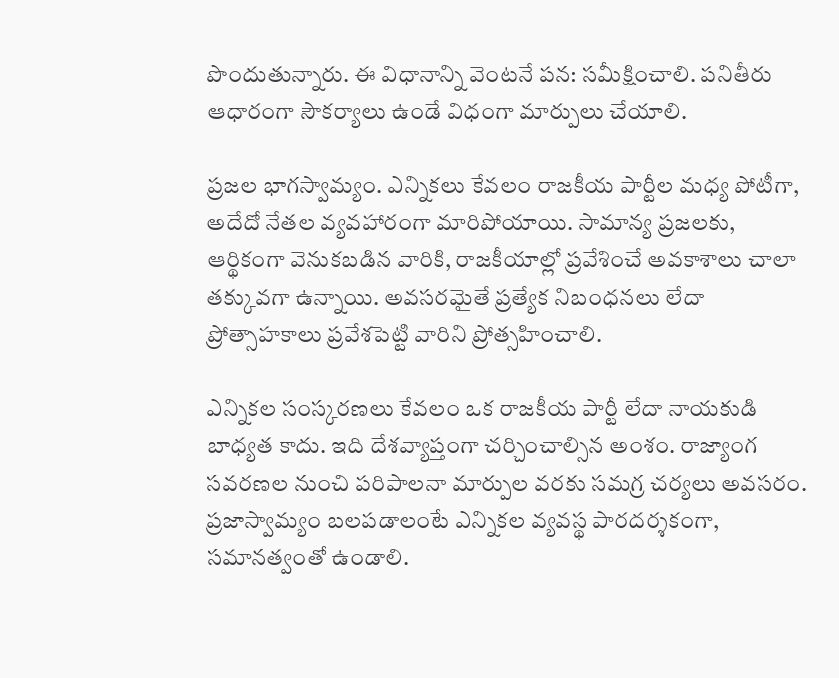పొందుతున్నారు. ఈ విధానాన్ని వెంటనే పన: సమీక్షించాలి. పనితీరు ఆధారంగా సౌకర్యాలు ఉండే విధంగా మార్పులు చేయాలి.

ప్రజల భాగస్వామ్యం. ఎన్నికలు కేవలం రాజకీయ పార్టీల మధ్య పోటీగా, అదేదో నేతల వ్యవహారంగా మారిపోయాయి. సామాన్య ప్రజలకు, ఆర్థికంగా వెనుకబడిన వారికి, రాజకీయాల్లో ప్రవేశించే అవకాశాలు చాలా తక్కువగా ఉన్నాయి. అవసరమైతే ప్రత్యేక నిబంధనలు లేదా ప్రోత్సాహకాలు ప్రవేశపెట్టి వారిని ప్రోత్సహించాలి.

ఎన్నికల సంస్కరణలు కేవలం ఒక రాజకీయ పార్టీ లేదా నాయకుడి బాధ్యత కాదు. ఇది దేశవ్యాప్తంగా చర్చించాల్సిన అంశం. రాజ్యాంగ సవరణల నుంచి పరిపాలనా మార్పుల వరకు సమగ్ర చర్యలు అవసరం. ప్రజాస్వామ్యం బలపడాలంటే ఎన్నికల వ్యవస్థ పారదర్శకంగా, సమానత్వంతో ఉండాలి.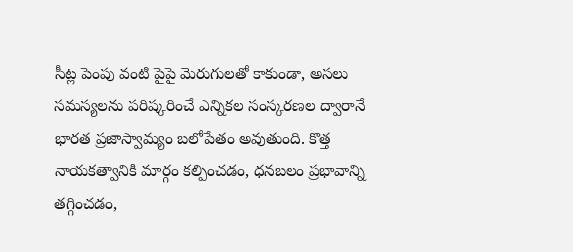సీట్ల పెంపు వంటి పైపై మెరుగులతో కాకుండా, అసలు సమస్యలను పరిష్కరించే ఎన్నికల సంస్కరణల ద్వారానే భారత ప్రజాస్వామ్యం బలోపేతం అవుతుంది. కొత్త నాయకత్వానికి మార్గం కల్పించడం, ధనబలం ప్రభావాన్ని తగ్గించడం,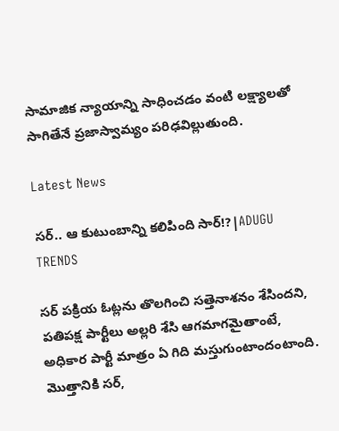సామాజిక న్యాయాన్ని సాధించడం వంటి లక్ష్యాలతో సాగితేనే ప్రజాస్వామ్యం పరిఢవిల్లుతుంది.

Latest News

సర్.. ఆ కుటుంబాన్ని కలిపింది సార్!?|ADUGU TRENDS

సర్ పక్రియ ఓట్లను తొలగించి సత్తెనాశనం శేసిందని, పతిపక్ష పార్టీలు అల్లరి శేసి ఆగమాగమైతాంటే, అధికార పార్టీ మాత్రం ఏ గిది మస్తుగుంటాందంటాంది. మొత్తానికి సర్,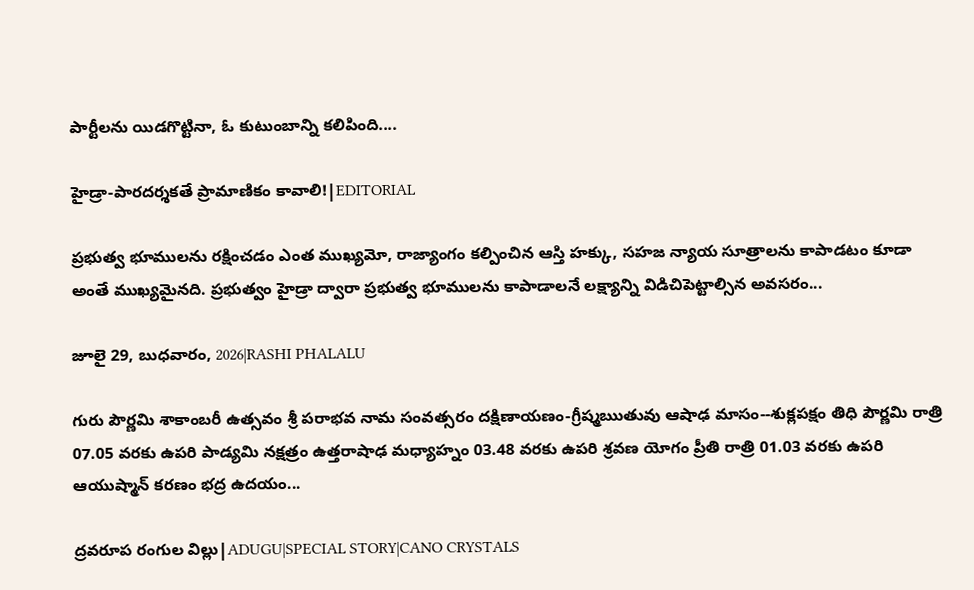పార్టీలను యిడగొట్టినా, ఓ కుటుంబాన్ని కలిపింది....

హైడ్రా-పారదర్శకతే ప్రామాణికం కావాలి!|EDITORIAL

ప్రభుత్వ భూములను రక్షించడం ఎంత ముఖ్యమో, రాజ్యాంగం కల్పించిన ఆస్తి హక్కు, సహజ న్యాయ సూత్రాలను కాపాడటం కూడా అంతే ముఖ్యమైనది. ప్రభుత్వం హైడ్రా ద్వారా ప్రభుత్వ భూములను కాపాడాలనే లక్ష్యాన్ని విడిచిపెట్టాల్సిన అవసరం...

జూలై 29, బుధవారం, 2026|RASHI PHALALU

గురు పౌర్ణమి శాకాంబరీ ఉత్సవం శ్రీ పరాభవ నామ సంవత్సరం దక్షిణాయణం-గ్రీష్మఋతువు ఆషాఢ మాసం--శుక్లపక్షం తిధి పౌర్ణమి రాత్రి 07.05 వరకు ఉపరి పాడ్యమి నక్షత్రం ఉత్తరాషాఢ మధ్యాహ్నం 03.48 వరకు ఉపరి శ్రవణ యోగం ప్రీతి రాత్రి 01.03 వరకు ఉపరి ఆయుష్మాన్ కరణం భద్ర ఉదయం...

ద్రవరూప రంగుల విల్లు|ADUGU|SPECIAL STORY|CANO CRYSTALS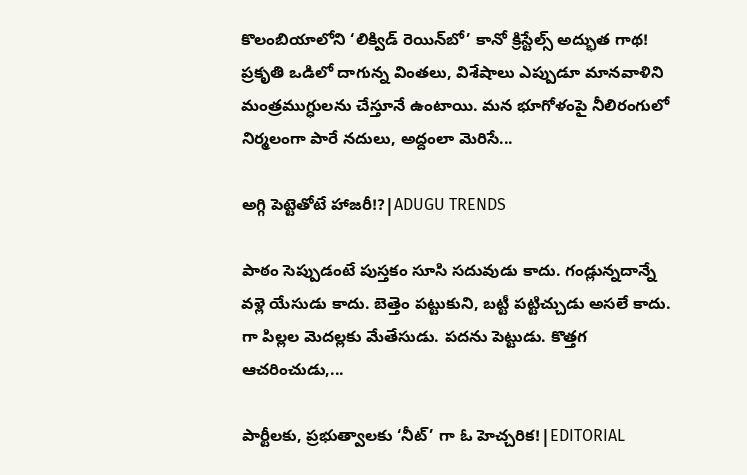కొలంబియాలోని ‘లిక్విడ్ రెయిన్‌బో’ కానో క్రిస్టేల్స్ అద్భుత గాథ! ప్రకృతి ఒడిలో దాగున్న వింతలు, విశేషాలు ఎప్పుడూ మానవాళిని మంత్రముగ్ధులను చేస్తూనే ఉంటాయి. మన భూగోళంపై నీలిరంగులో నిర్మలంగా పారే నదులు, అద్దంలా మెరిసే...

అగ్గి పెట్టెతోటే హాజరీ!?|ADUGU TRENDS

పాఠం సెప్పుడంటే పుస్తకం సూసి సదువుడు కాదు. గండ్లున్నదాన్నే వళ్లె యేసుడు కాదు. బెత్తెం పట్టుకుని, బట్టీ పట్టిచ్చుడు అసలే కాదు. గా పిల్లల మెదల్లకు మేతేసుడు. పదను పెట్టుడు. కొత్తగ ఆచరించుడు,...

పార్టీలకు, ప్రభుత్వాలకు ‘నీట్’ గా ఓ హెచ్చరిక!|EDITORIAL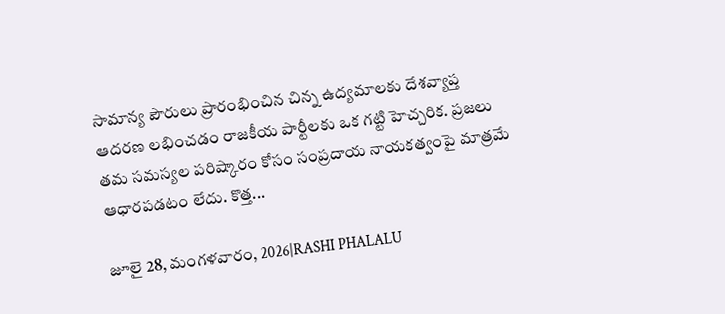సామాన్య పౌరులు ప్రారంభించిన చిన్న ఉద్యమాలకు దేశవ్యాప్త ఆదరణ లభించడం రాజకీయ పార్టీలకు ఒక గట్టి హెచ్చరిక. ప్రజలు తమ సమస్యల పరిష్కారం కోసం సంప్రదాయ నాయకత్వంపై మాత్రమే ఆధారపడటం లేదు. కొత్త...

జూలై 28, మంగళవారం, 2026|RASHI PHALALU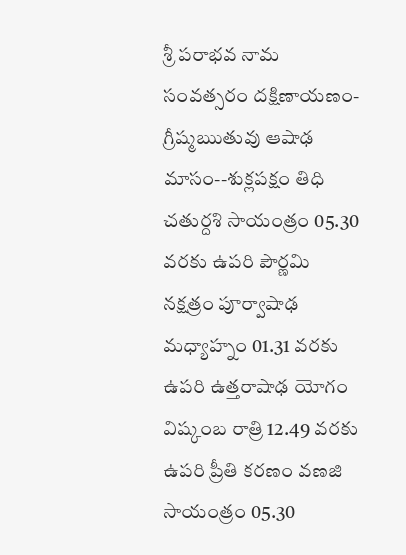శ్రీ పరాభవ నామ సంవత్సరం దక్షిణాయణం-గ్రీష్మఋతువు ఆషాఢ మాసం--శుక్లపక్షం తిధి చతుర్దశి సాయంత్రం 05.30 వరకు ఉపరి పౌర్ణమి నక్షత్రం పూర్వాషాఢ మధ్యాహ్నం 01.31 వరకు ఉపరి ఉత్తరాషాఢ యోగం విష్కంబ రాత్రి 12.49 వరకు ఉపరి ప్రీతి కరణం వణజి సాయంత్రం 05.30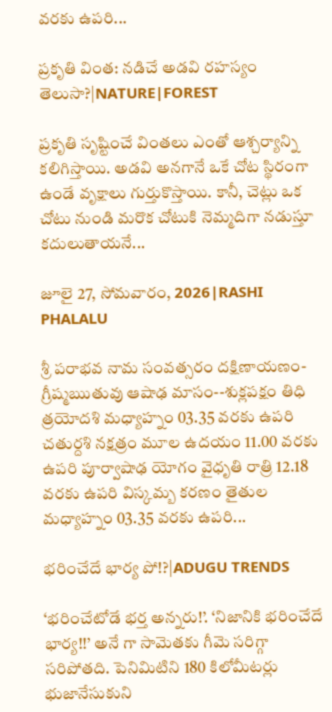వరకు ఉపరి...

ప్రకృతి వింత: నడిచే అడవి రహస్యం తెలుసా?|NATURE|FOREST

ప్రకృతి సృష్టించే వింతలు ఎంతో ఆశ్చర్యాన్ని కలిగిస్తాయి. అడవి అనగానే ఒకే చోట స్థిరంగా ఉండే వృక్షాలు గుర్తుకొస్తాయి. కానీ, చెట్లు ఒక చోటు నుండి మరొక చోటుకి నెమ్మదిగా నడుస్తూ కదులుతాయనే...

జూలై 27, సోమవారం, 2026|RASHI PHALALU

శ్రీ పరాభవ నామ సంవత్సరం దక్షిణాయణం-గ్రీష్మఋతువు ఆషాఢ మాసం--శుక్లపక్షం తిధి త్రయోదశి మధ్యాహ్నం 03.35 వరకు ఉపరి చతుర్దశి నక్షత్రం మూల ఉదయం 11.00 వరకు ఉపరి పూర్వాషాఢ యోగం వైధృతి రాత్రి 12.18 వరకు ఉపరి విస్కమ్బ కరణం తైతుల మధ్యాహ్నం 03.35 వరకు ఉపరి...

భరించేదే భార్య పో!?|ADUGU TRENDS

‘భరించేటోడే భర్త అన్నరు!’. ‘నిజానికి భరించేదే భార్య!!’ అనే గా సామెతకు గీమె సరిగ్గా సరిపోతది. పెనిమిటిని 180 కిలోమీటర్లు భుజానేసుకుని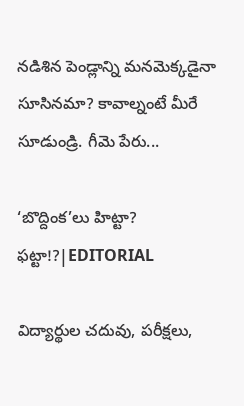నడిశిన పెండ్లాన్ని మనమెక్కడైనా సూసినమా? కావాల్నంటే మీరే సూడుండ్రి. గీమె పేరు...

‘బొద్దింక’లు హిట్టా? ఫట్టా!?|EDITORIAL

విద్యార్థుల చదువు, పరీక్షలు,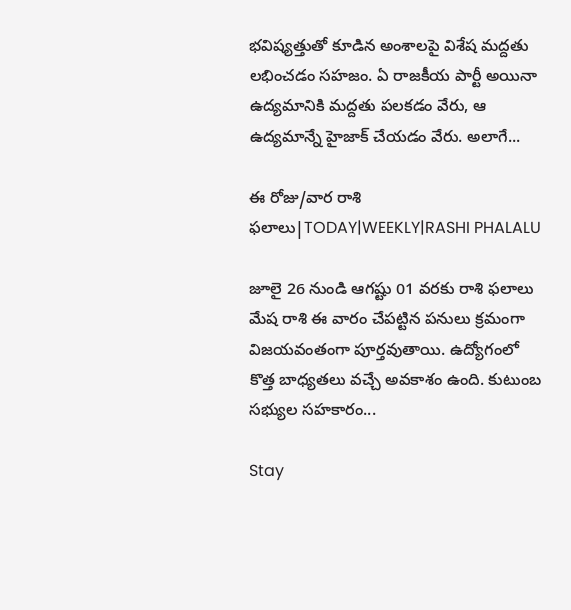భవిష్యత్తుతో కూడిన అంశాలపై విశేష మద్దతు లభించడం సహజం. ఏ రాజకీయ పార్టీ అయినా ఉద్యమానికి మద్దతు పలకడం వేరు, ఆ ఉద్యమాన్నే హైజాక్ చేయడం వేరు. అలాగే...

ఈ రోజు/వార రాశి ఫలాలు|TODAY|WEEKLY|RASHI PHALALU

జూలై 26 నుండి ఆగష్టు 01 వరకు రాశి ఫలాలు మేష రాశి ఈ వారం చేపట్టిన పనులు క్రమంగా విజయవంతంగా పూర్తవుతాయి. ఉద్యోగంలో కొత్త బాధ్యతలు వచ్చే అవకాశం ఉంది. కుటుంబ సభ్యుల సహకారం...

Stay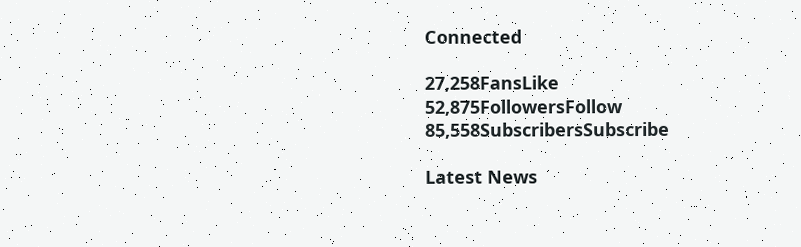Connected

27,258FansLike
52,875FollowersFollow
85,558SubscribersSubscribe

Latest News